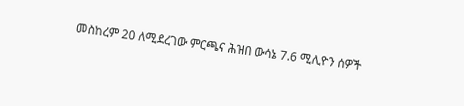መስከረም 20 ለሚደረገው ምርጫና ሕዝበ ውሳኔ 7.6 ሚሊዮን ሰዎች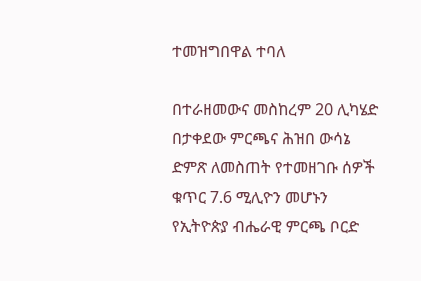ተመዝግበዋል ተባለ

በተራዘመውና መስከረም 20 ሊካሄድ በታቀደው ምርጫና ሕዝበ ውሳኔ ድምጽ ለመስጠት የተመዘገቡ ሰዎች ቁጥር 7.6 ሚሊዮን መሆኑን የኢትዮጵያ ብሔራዊ ምርጫ ቦርድ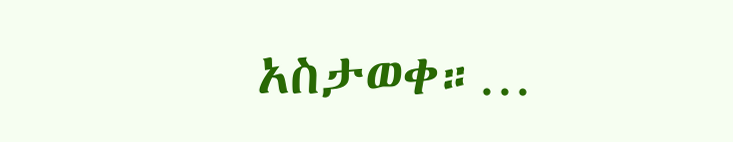አስታወቀ።…